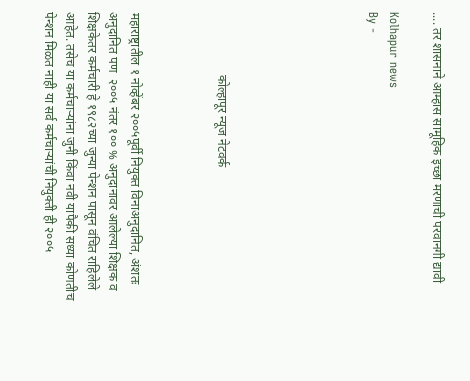.... तर शासनाने आम्हास सामूहिक इच्छा मरणाची परवानगी द्यावी

Kolhapur news
By -






                    कोल्हापूर न्यूज नेटवर्क



महाराष्ट्रातील १ नोव्हेंबर २००५पूर्वी नियुक्त विनाअनुदानित, अंशतः अनुदानित पण  २००५ नंतर १०० % अनुदानावर आलेल्या शिक्षक व शिक्षकेतर कर्मचारी हे १९८२च्या जुन्या पेन्शन पासून वंचित राहिलेले आहेत. तसेच या कर्मचार्‍यांना जुनी किंवा नवी यापैकी सध्या कोणतीच पेन्शन मिळत नाही या सर्व कर्मचाऱ्यांची नियुक्ती ही २००५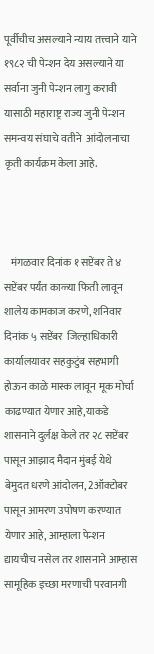पूर्वीचीच असल्याने न्याय तत्त्वाने याने १९८२ ची पेन्शन देय असल्याने या सर्वाना जुनी पेन्शन लागु करावी यासाठी महाराष्ट्र राज्य जुनी पेन्शन  समन्वय संघाचे वतीने  आंदोलनाचा कृती कार्यक्रम केला आहे.



   मंगळवार दिनांक १ सप्टेंबर ते ४ सप्टेंबर पर्यंत काळ्या फिती लावून शालेय कामकाज करणे, शनिवार दिनांक ५ सप्टेंबर  जिल्हाधिकारी कार्यालयावर सहकुटुंब सहभागी होऊन काळे मास्क लावून मूक मोर्चा काढण्यात येणार आहे,याकडे शासनाने दुर्लक्ष केले तर २८ सप्टेंबर पासून आझाद मैदान मुंबई येथे बेमुदत धरणे आंदोलन, 2ऑक्टोबर पासून आमरण उपोषण करण्यात येणार आहे, आम्हाला पेन्शन द्यायचीच नसेल तर शासनाने आम्हास सामूहिक इच्छा मरणाची परवानगी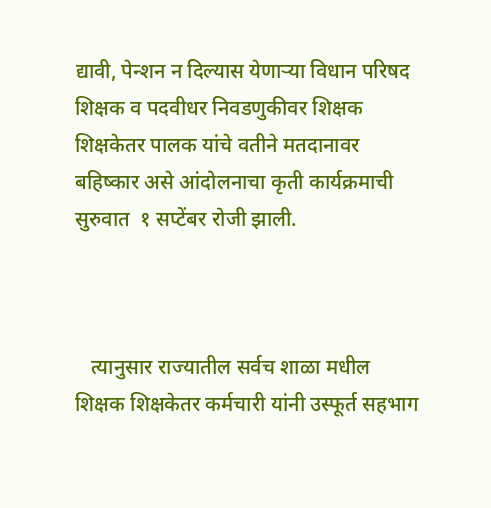द्यावी, पेन्शन न दिल्यास येणार्‍या विधान परिषद शिक्षक व पदवीधर निवडणुकीवर शिक्षक  शिक्षकेतर पालक यांचे वतीने मतदानावर बहिष्कार असे आंदोलनाचा कृती कार्यक्रमाची सुरुवात  १ सप्टेंबर रोजी झाली.



   त्यानुसार राज्यातील सर्वच शाळा मधील शिक्षक शिक्षकेतर कर्मचारी यांनी उस्फूर्त सहभाग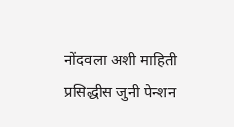नोंदवला अशी माहिती प्रसिद्धीस जुनी पेन्शन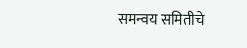समन्वय समितीचे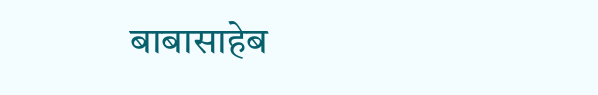बाबासाहेब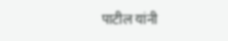पाटील यांनी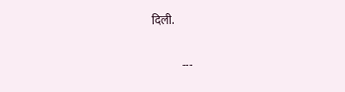दिली.


             ---